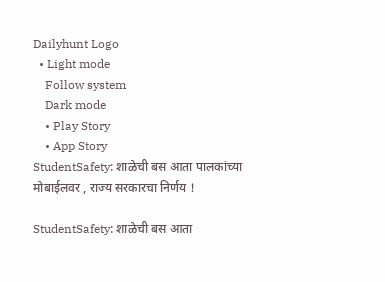Dailyhunt Logo
  • Light mode
    Follow system
    Dark mode
    • Play Story
    • App Story
StudentSafety: शाळेची बस आता पालकांच्या मोबाईलवर , राज्य सरकारचा निर्णय !

StudentSafety: शाळेची बस आता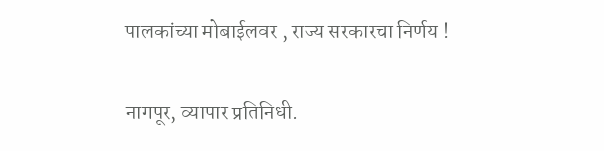पालकांच्या मोबाईलवर , राज्य सरकारचा निर्णय !

नागपूर, व्यापार प्रतिनिधी.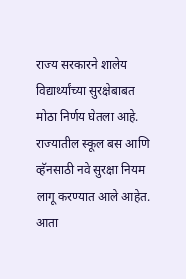राज्य सरकारने शालेय विद्यार्थ्यांच्या सुरक्षेबाबत मोठा निर्णय घेतला आहे. राज्यातील स्कूल बस आणि व्हॅनसाठी नवे सुरक्षा नियम लागू करण्यात आले आहेत. आता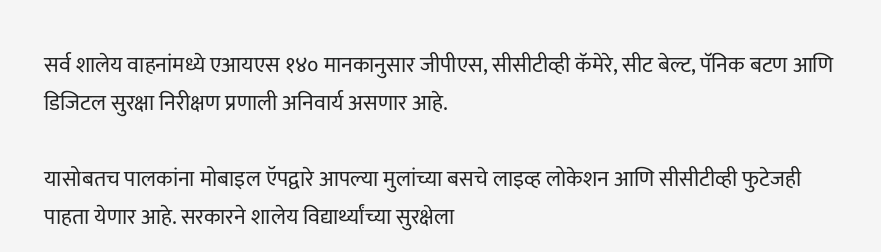सर्व शालेय वाहनांमध्ये एआयएस १४० मानकानुसार जीपीएस, सीसीटीव्ही कॅमेरे, सीट बेल्ट, पॅनिक बटण आणि डिजिटल सुरक्षा निरीक्षण प्रणाली अनिवार्य असणार आहे.

यासोबतच पालकांना मोबाइल ऍपद्वारे आपल्या मुलांच्या बसचे लाइव्ह लोकेशन आणि सीसीटीव्ही फुटेजही पाहता येणार आहे. सरकारने शालेय विद्यार्थ्यांच्या सुरक्षेला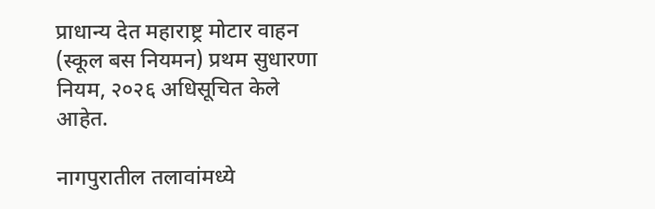प्राधान्य देत महाराष्ट्र मोटार वाहन (स्कूल बस नियमन) प्रथम सुधारणा नियम, २०२६ अधिसूचित केले आहेत.

नागपुरातील तलावांमध्ये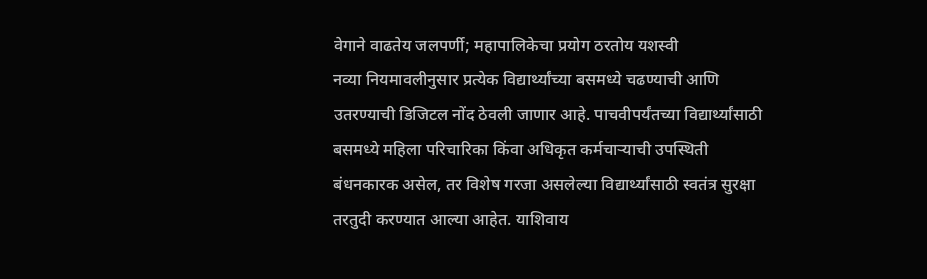वेगाने वाढतेय जलपर्णी; महापालिकेचा प्रयोग ठरतोय यशस्वी
नव्या नियमावलीनुसार प्रत्येक विद्यार्थ्यांच्या बसमध्ये चढण्याची आणि उतरण्याची डिजिटल नोंद ठेवली जाणार आहे. पाचवीपर्यंतच्या विद्यार्थ्यांसाठी बसमध्ये महिला परिचारिका किंवा अधिकृत कर्मचाऱ्याची उपस्थिती बंधनकारक असेल, तर विशेष गरजा असलेल्या विद्यार्थ्यांसाठी स्वतंत्र सुरक्षा तरतुदी करण्यात आल्या आहेत. याशिवाय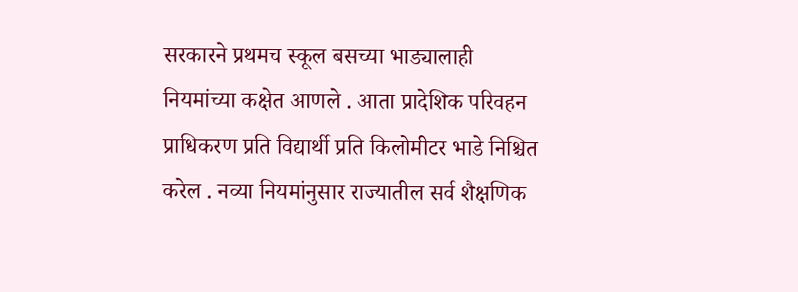सरकारने प्रथमच स्कूल बसच्या भाड्यालाही नियमांच्या कक्षेत आणले . आता प्रादेशिक परिवहन प्राधिकरण प्रति विद्यार्थी प्रति किलोमीटर भाडे निश्चित करेल . नव्या नियमांनुसार राज्यातील सर्व शैक्षणिक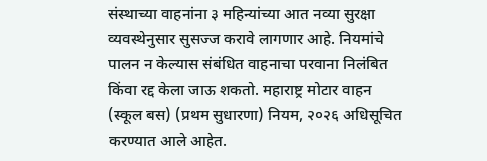संस्थाच्या वाहनांना ३ महिन्यांच्या आत नव्या सुरक्षा व्यवस्थेनुसार सुसज्ज करावे लागणार आहे. नियमांचे पालन न केल्यास संबंधित वाहनाचा परवाना निलंबित किंवा रद्द केला जाऊ शकतो. महाराष्ट्र मोटार वाहन (स्कूल बस) (प्रथम सुधारणा) नियम, २०२६ अधिसूचित करण्यात आले आहेत.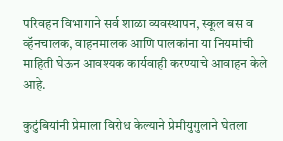परिवहन विभागाने सर्व शाळा व्यवस्थापन, स्कूल बस व व्हॅनचालक, वाहनमालक आणि पालकांना या नियमांची माहिती घेऊन आवश्यक कार्यवाही करण्याचे आवाहन केले आहे.

कुटुंबियांनी प्रेमाला विरोध केल्याने प्रेमीयुगुलाने घेतला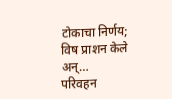टोकाचा निर्णय; विष प्राशन केले अन्…
परिवहन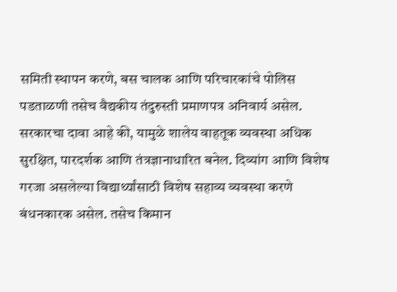समिती स्थापन करणे, बस चालक आणि परिचारकांचे पोलिस पडताळणी तसेच वैद्यकीय तंदुरुस्ती प्रमाणपत्र अनिवार्य असेल. सरकारचा दावा आहे की, यामुळे शालेय वाहतूक व्यवस्था अधिक सुरक्षित, पारदर्शक आणि तंत्रज्ञानाधारित बनेल. दिव्यांग आणि विशेष गरजा असलेल्या विद्यार्थ्यांसाठी विशेष सहाव्य व्यवस्था करणे बंधनकारक असेल. तसेच किमान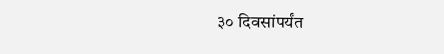३० दिवसांपर्यंत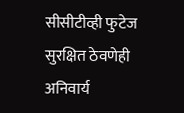सीसीटीव्ही फुटेज सुरक्षित ठेवणेही अनिवार्य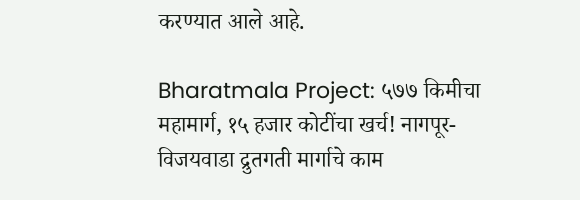करण्यात आले आहे.

Bharatmala Project: ५७७ किमीचा महामार्ग, १५ हजार कोटींचा खर्च! नागपूर-विजयवाडा द्रुतगती मार्गाचे काम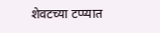शेवटच्या टप्प्यात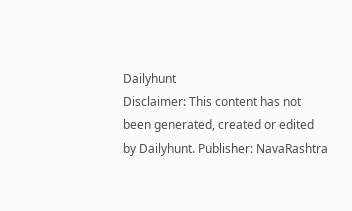Dailyhunt
Disclaimer: This content has not been generated, created or edited by Dailyhunt. Publisher: NavaRashtra